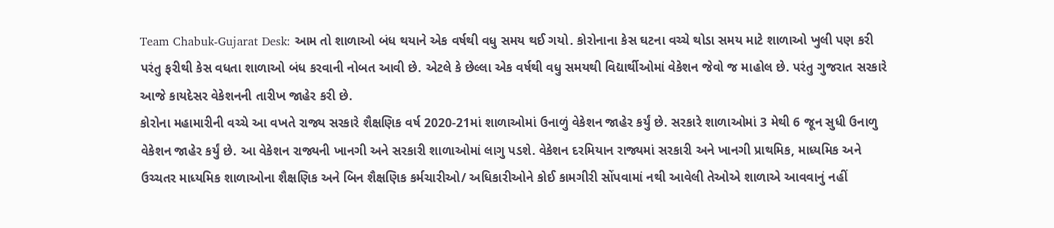Team Chabuk-Gujarat Desk: આમ તો શાળાઓ બંધ થયાને એક વર્ષથી વધુ સમય થઈ ગયો. કોરોનાના કેસ ઘટના વચ્ચે થોડા સમય માટે શાળાઓ ખુલી પણ કરી પરંતુ ફરીથી કેસ વધતા શાળાઓ બંધ કરવાની નોબત આવી છે. એટલે કે છેલ્લા એક વર્ષથી વધુ સમયથી વિદ્યાર્થીઓમાં વેકેશન જેવો જ માહોલ છે. પરંતુ ગુજરાત સરકારે આજે કાયદેસર વેકેશનની તારીખ જાહેર કરી છે.
કોરોના મહામારીની વચ્ચે આ વખતે રાજ્ય સરકારે શૈક્ષણિક વર્ષ 2020-21માં શાળાઓમાં ઉનાળું વેકેશન જાહેર કર્યું છે. સરકારે શાળાઓમાં 3 મેથી 6 જૂન સુધી ઉનાળુ વેકેશન જાહેર કર્યું છે. આ વેકેશન રાજ્યની ખાનગી અને સરકારી શાળાઓમાં લાગુ પડશે. વેકેશન દરમિયાન રાજ્યમાં સરકારી અને ખાનગી પ્રાથમિક, માધ્યમિક અને ઉચ્ચતર માધ્યમિક શાળાઓના શૈક્ષણિક અને બિન શૈક્ષણિક કર્મચારીઓ/ અધિકારીઓને કોઈ કામગીરી સોંપવામાં નથી આવેલી તેઓએ શાળાએ આવવાનું નહીં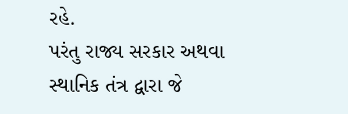રહે.
પરંતુ રાજ્ય સરકાર અથવા સ્થાનિક તંત્ર દ્વારા જે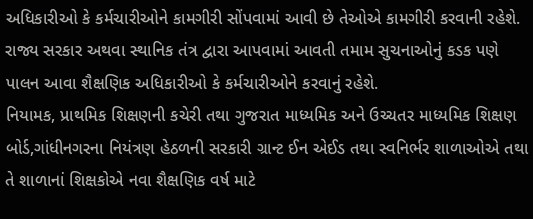અધિકારીઓ કે કર્મચારીઓને કામગીરી સોંપવામાં આવી છે તેઓએ કામગીરી કરવાની રહેશે. રાજ્ય સરકાર અથવા સ્થાનિક તંત્ર દ્વારા આપવામાં આવતી તમામ સુચનાઓનું કડક પણે પાલન આવા શૈક્ષણિક અધિકારીઓ કે કર્મચારીઓને કરવાનું રહેશે.
નિયામક, પ્રાથમિક શિક્ષણની કચેરી તથા ગુજરાત માધ્યમિક અને ઉચ્ચતર માધ્યમિક શિક્ષણ બોર્ડ,ગાંધીનગરના નિયંત્રણ હેઠળની સરકારી ગ્રાન્ટ ઈન એઈડ તથા સ્વનિર્ભર શાળાઓએ તથા તે શાળાનાં શિક્ષકોએ નવા શૈક્ષણિક વર્ષ માટે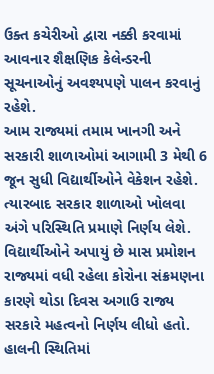ઉક્ત કચેરીઓ દ્વારા નક્કી કરવામાં આવનાર શૈક્ષણિક કેલેન્ડરની સૂચનાઓનું અવશ્યપણે પાલન કરવાનું રહેશે.
આમ રાજ્યમાં તમામ ખાનગી અને સરકારી શાળાઓમાં આગામી 3 મેથી 6 જૂન સુધી વિદ્યાર્થીઓને વેકેશન રહેશે. ત્યારબાદ સરકાર શાળાઓ ખોલવા અંગે પરિસ્થિતિ પ્રમાણે નિર્ણય લેશે.
વિદ્યાર્થીઓને અપાયું છે માસ પ્રમોશન
રાજ્યમાં વધી રહેલા કોરોના સંક્રમણના કારણે થોડા દિવસ અગાઉ રાજ્ય સરકારે મહત્વનો નિર્ણય લીધો હતો. હાલની સ્થિતિમાં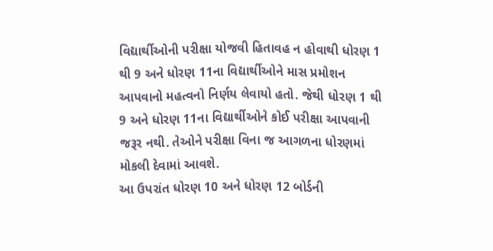વિદ્યાર્થીઓની પરીક્ષા યોજવી હિતાવહ ન હોવાથી ધોરણ 1 થી 9 અને ધોરણ 11ના વિદ્યાર્થીઓને માસ પ્રમોશન આપવાનો મહત્વનો નિર્ણય લેવાયો હતો. જેથી ધોરણ 1 થી 9 અને ધોરણ 11ના વિદ્યાર્થીઓને કોઈ પરીક્ષા આપવાની જરૂર નથી. તેઓને પરીક્ષા વિના જ આગળના ધોરણમાં મોકલી દેવામાં આવશે.
આ ઉપરાંત ધોરણ 10 અને ધોરણ 12 બોર્ડની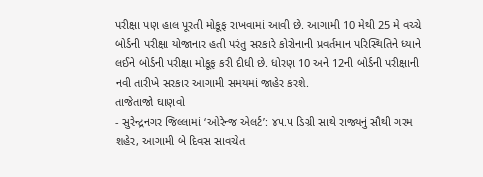પરીક્ષા પણ હાલ પૂરતી મોકૂફ રાખવામાં આવી છે. આગામી 10 મેથી 25 મે વચ્ચે બોર્ડની પરીક્ષા યોજાનાર હતી પરંતુ સરકારે કોરોનાની પ્રવર્તમાન પરિસ્થિતિને ધ્યાને લઈને બોર્ડની પરીક્ષા મોકૂફ કરી દીધી છે. ધોરણ 10 અને 12ની બોર્ડની પરીક્ષાની નવી તારીખે સરકાર આગામી સમયમાં જાહેર કરશે.
તાજેતાજો ઘાણવો
- સુરેન્દ્રનગર જિલ્લામાં ‘ઓરેન્જ એલર્ટ’: ૪૫.૫ ડિગ્રી સાથે રાજ્યનું સૌથી ગરમ શહેર, આગામી બે દિવસ સાવચેત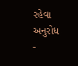રહેવા અનુરોધ
-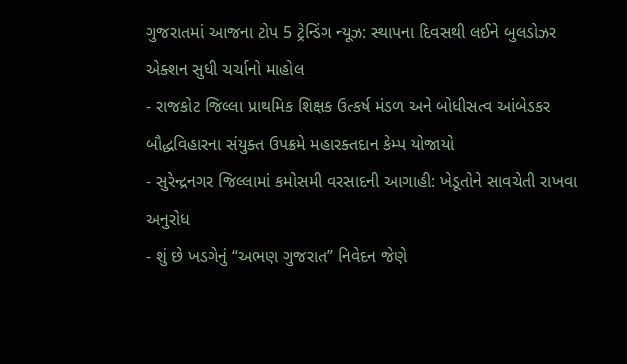ગુજરાતમાં આજના ટોપ 5 ટ્રેન્ડિંગ ન્યૂઝ: સ્થાપના દિવસથી લઈને બુલડોઝર એક્શન સુધી ચર્ચાનો માહોલ
- રાજકોટ જિલ્લા પ્રાથમિક શિક્ષક ઉત્કર્ષ મંડળ અને બોધીસત્વ આંબેડકર બૌદ્ધવિહારના સંયુક્ત ઉપક્રમે મહારક્તદાન કેમ્પ યોજાયો
- સુરેન્દ્રનગર જિલ્લામાં કમોસમી વરસાદની આગાહી: ખેડૂતોને સાવચેતી રાખવા અનુરોધ
- શું છે ખડગેનું “અભણ ગુજરાત” નિવેદન જેણે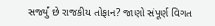સર્જ્યું છે રાજકીય તોફાન? જાણો સંપૂર્ણ વિગત